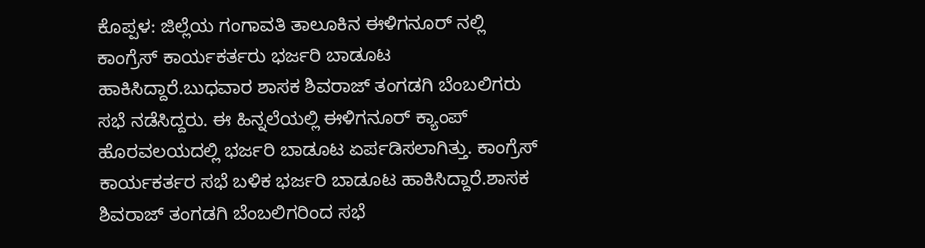ಕೊಪ್ಪಳ: ಜಿಲ್ಲೆಯ ಗಂಗಾವತಿ ತಾಲೂಕಿನ ಈಳಿಗನೂರ್ ನಲ್ಲಿ ಕಾಂಗ್ರೆಸ್ ಕಾರ್ಯಕರ್ತರು ಭರ್ಜರಿ ಬಾಡೂಟ ಹಾಕಿಸಿದ್ದಾರೆ.ಬುಧವಾರ ಶಾಸಕ ಶಿವರಾಜ್ ತಂಗಡಗಿ ಬೆಂಬಲಿಗರು ಸಭೆ ನಡೆಸಿದ್ದರು. ಈ ಹಿನ್ನಲೆಯಲ್ಲಿ ಈಳಿಗನೂರ್ ಕ್ಯಾಂಪ್ ಹೊರವಲಯದಲ್ಲಿ ಭರ್ಜರಿ ಬಾಡೂಟ ಏರ್ಪಡಿಸಲಾಗಿತ್ತು. ಕಾಂಗ್ರೆಸ್ ಕಾರ್ಯಕರ್ತರ ಸಭೆ ಬಳಿಕ ಭರ್ಜರಿ ಬಾಡೂಟ ಹಾಕಿಸಿದ್ದಾರೆ.ಶಾಸಕ ಶಿವರಾಜ್ ತಂಗಡಗಿ ಬೆಂಬಲಿಗರಿಂದ ಸಭೆ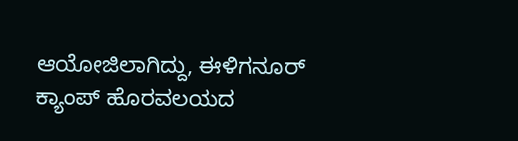ಆಯೋಜಿಲಾಗಿದ್ದು, ಈಳಿಗನೂರ್ ಕ್ಯಾಂಪ್ ಹೊರವಲಯದ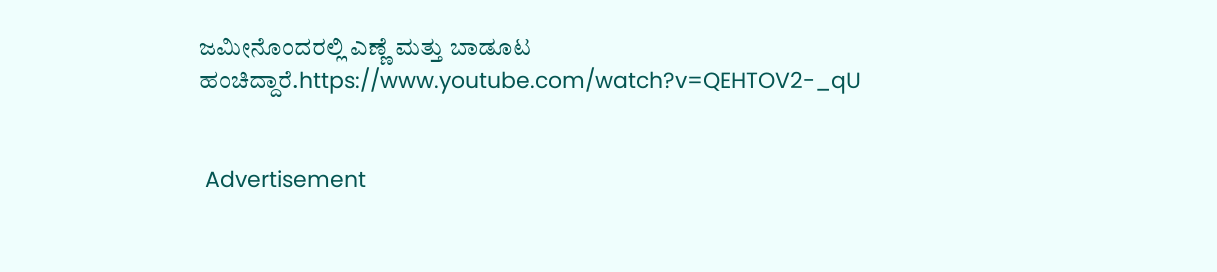ಜಮೀನೊಂದರಲ್ಲಿ ಎಣ್ಣೆ ಮತ್ತು ಬಾಡೂಟ ಹಂಚಿದ್ದಾರೆ.https://www.youtube.com/watch?v=QEHTOV2-_qU


 Advertisement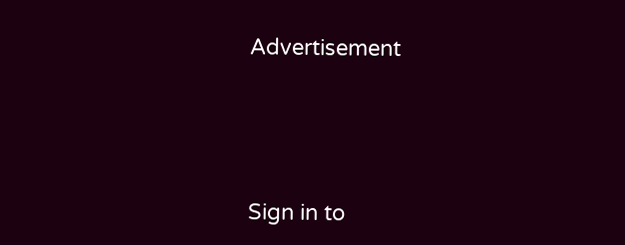Advertisement




Sign in to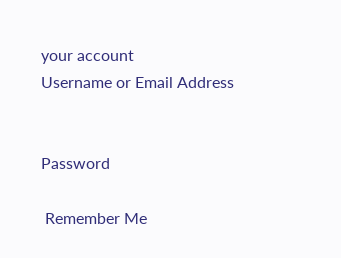your account
Username or Email Address


Password

 Remember Me